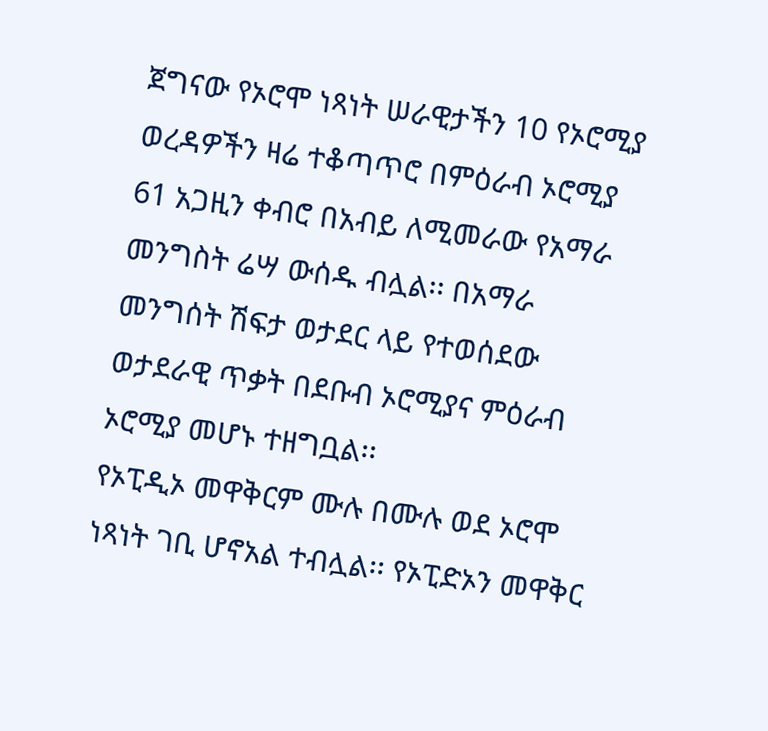ጀግናው የኦሮሞ ነጻነት ሠራዊታችን 10 የኦሮሚያ ወረዳዎችን ዛሬ ተቆጣጥሮ በምዕራብ ኦሮሚያ 61 አጋዚን ቀብሮ በአብይ ለሚመራው የአማራ መንግስት ሬሣ ውሰዱ ብሏል፡፡ በአማራ መንግሰት ሽፍታ ወታደር ላይ የተወሰደው ወታደራዊ ጥቃት በደቡብ ኦሮሚያና ምዕራብ ኦሮሚያ መሆኑ ተዘግቧል፡፡
የኦፒዲኦ መዋቅርም ሙሉ በሙሉ ወደ ኦሮሞ ነጻነት ገቢ ሆኖአል ተብሏል፡፡ የኦፒድኦን መዋቅር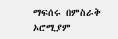ማፍሰሩ በምስራቅ ኦሮሚያም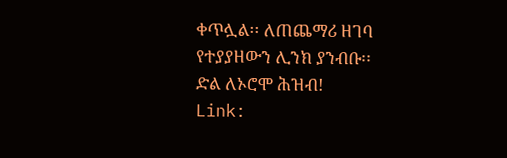ቀጥሏል፡፡ ለጠጨማሪ ዘገባ የተያያዘውን ሊንክ ያንብቡ፡፡
ድል ለኦሮሞ ሕዝብ!
Link: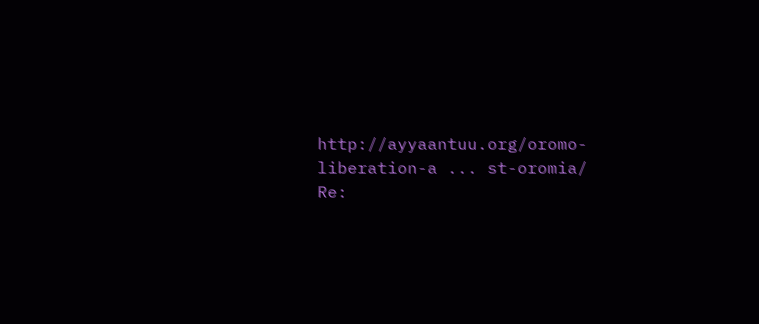http://ayyaantuu.org/oromo-liberation-a ... st-oromia/
Re: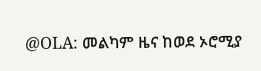@OLA: መልካም ዜና ከወደ ኦሮሚያ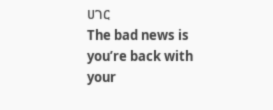ሀገር
The bad news is you’re back with your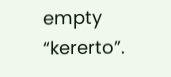empty “kererto”.